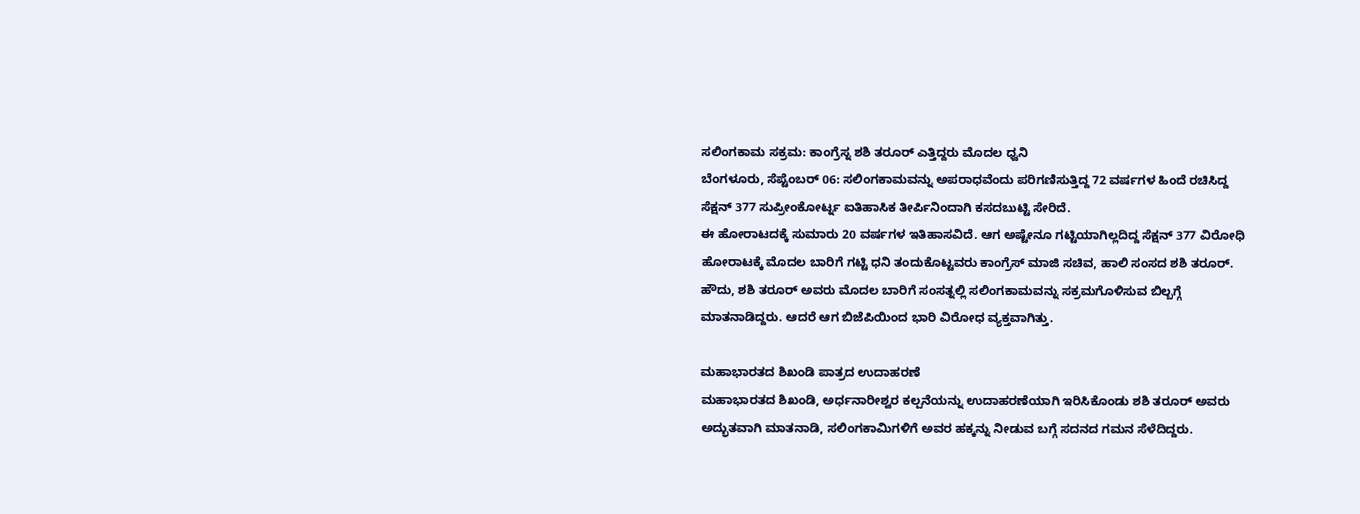ಸಲಿಂಗಕಾಮ ಸಕ್ರಮ: ಕಾಂಗ್ರೆಸ್ನ ಶಶಿ ತರೂರ್ ಎತ್ತಿದ್ದರು ಮೊದಲ ಧ್ವನಿ
ಬೆಂಗಳೂರು, ಸೆಪ್ಟೆಂಬರ್ 06: ಸಲಿಂಗಕಾಮವನ್ನು ಅಪರಾಧವೆಂದು ಪರಿಗಣಿಸುತ್ತಿದ್ದ 72 ವರ್ಷಗಳ ಹಿಂದೆ ರಚಿಸಿದ್ದ ಸೆಕ್ಷನ್ 377 ಸುಪ್ರೀಂಕೋರ್ಟ್ನ ಐತಿಹಾಸಿಕ ತೀರ್ಪಿನಿಂದಾಗಿ ಕಸದಬುಟ್ಟಿ ಸೇರಿದೆ.
ಈ ಹೋರಾಟದಕ್ಕೆ ಸುಮಾರು 20 ವರ್ಷಗಳ ಇತಿಹಾಸವಿದೆ. ಆಗ ಅಷ್ಟೇನೂ ಗಟ್ಟಿಯಾಗಿಲ್ಲದಿದ್ದ ಸೆಕ್ಷನ್ 377 ವಿರೋಧಿ ಹೋರಾಟಕ್ಕೆ ಮೊದಲ ಬಾರಿಗೆ ಗಟ್ಟಿ ಧನಿ ತಂದುಕೊಟ್ಟವರು ಕಾಂಗ್ರೆಸ್ ಮಾಜಿ ಸಚಿವ, ಹಾಲಿ ಸಂಸದ ಶಶಿ ತರೂರ್.
ಹೌದು, ಶಶಿ ತರೂರ್ ಅವರು ಮೊದಲ ಬಾರಿಗೆ ಸಂಸತ್ನಲ್ಲಿ ಸಲಿಂಗಕಾಮವನ್ನು ಸಕ್ರಮಗೊಳಿಸುವ ಬಿಲ್ಬಗ್ಗೆ ಮಾತನಾಡಿದ್ದರು. ಆದರೆ ಆಗ ಬಿಜೆಪಿಯಿಂದ ಭಾರಿ ವಿರೋಧ ವ್ಯಕ್ತವಾಗಿತ್ತು.

ಮಹಾಭಾರತದ ಶಿಖಂಡಿ ಪಾತ್ರದ ಉದಾಹರಣೆ
ಮಹಾಭಾರತದ ಶಿಖಂಡಿ, ಅರ್ಧನಾರೀಶ್ವರ ಕಲ್ಪನೆಯನ್ನು ಉದಾಹರಣೆಯಾಗಿ ಇರಿಸಿಕೊಂಡು ಶಶಿ ತರೂರ್ ಅವರು ಅದ್ಭುತವಾಗಿ ಮಾತನಾಡಿ, ಸಲಿಂಗಕಾಮಿಗಳಿಗೆ ಅವರ ಹಕ್ಕನ್ನು ನೀಡುವ ಬಗ್ಗೆ ಸದನದ ಗಮನ ಸೆಳೆದಿದ್ದರು.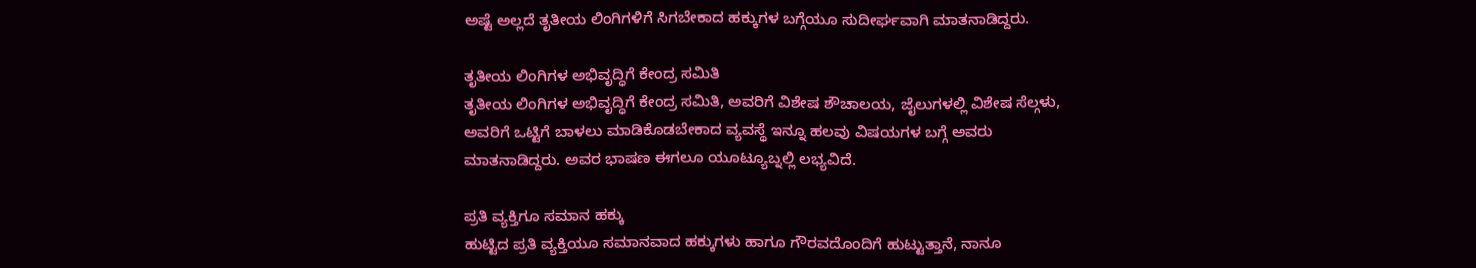ಅಷ್ಟೆ ಅಲ್ಲದೆ ತೃತೀಯ ಲಿಂಗಿಗಳಿಗೆ ಸಿಗಬೇಕಾದ ಹಕ್ಕುಗಳ ಬಗ್ಗೆಯೂ ಸುದೀರ್ಘವಾಗಿ ಮಾತನಾಡಿದ್ದರು.

ತೃತೀಯ ಲಿಂಗಿಗಳ ಅಭಿವೃದ್ಧಿಗೆ ಕೇಂದ್ರ ಸಮಿತಿ
ತೃತೀಯ ಲಿಂಗಿಗಳ ಅಭಿವೃದ್ಧಿಗೆ ಕೇಂದ್ರ ಸಮಿತಿ, ಅವರಿಗೆ ವಿಶೇಷ ಶೌಚಾಲಯ, ಜೈಲುಗಳಲ್ಲಿ ವಿಶೇಷ ಸೆಲ್ಗಳು, ಅವರಿಗೆ ಒಟ್ಟಿಗೆ ಬಾಳಲು ಮಾಡಿಕೊಡಬೇಕಾದ ವ್ಯವಸ್ಥೆ ಇನ್ನೂ ಹಲವು ವಿಷಯಗಳ ಬಗ್ಗೆ ಅವರು ಮಾತನಾಡಿದ್ದರು. ಅವರ ಭಾಷಣ ಈಗಲೂ ಯೂಟ್ಯೂಬ್ನಲ್ಲಿ ಲಭ್ಯವಿದೆ.

ಪ್ರತಿ ವ್ಯಕ್ತಿಗೂ ಸಮಾನ ಹಕ್ಕು
ಹುಟ್ಟಿದ ಪ್ರತಿ ವ್ಯಕ್ತಿಯೂ ಸಮಾನವಾದ ಹಕ್ಕುಗಳು ಹಾಗೂ ಗೌರವದೊಂದಿಗೆ ಹುಟ್ಟುತ್ತಾನೆ, ನಾನೂ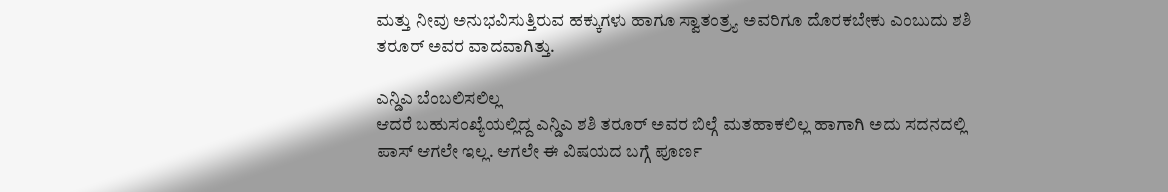ಮತ್ತು ನೀವು ಅನುಭವಿಸುತ್ತಿರುವ ಹಕ್ಕುಗಳು ಹಾಗೂ ಸ್ವಾತಂತ್ರ್ಯ ಅವರಿಗೂ ದೊರಕಬೇಕು ಎಂಬುದು ಶಶಿ ತರೂರ್ ಅವರ ವಾದವಾಗಿತ್ತು.

ಎನ್ಡಿಎ ಬೆಂಬಲಿಸಲಿಲ್ಲ
ಆದರೆ ಬಹುಸಂಖ್ಯೆಯಲ್ಲಿದ್ದ ಎನ್ಡಿಎ ಶಶಿ ತರೂರ್ ಅವರ ಬಿಲ್ಗೆ ಮತಹಾಕಲಿಲ್ಲ ಹಾಗಾಗಿ ಅದು ಸದನದಲ್ಲಿ ಪಾಸ್ ಆಗಲೇ ಇಲ್ಲ. ಆಗಲೇ ಈ ವಿಷಯದ ಬಗ್ಗೆ ಪೂರ್ಣ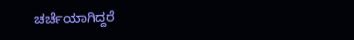ಚರ್ಚೆಯಾಗಿದ್ದರೆ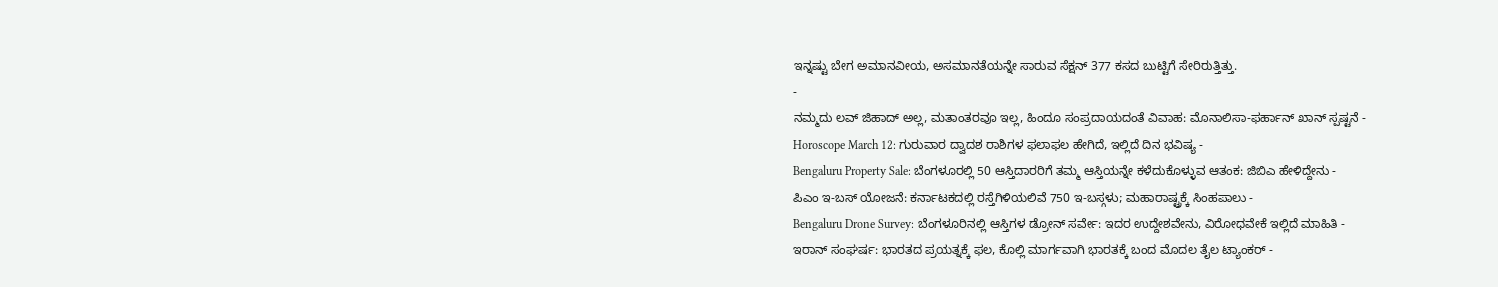ಇನ್ನಷ್ಟು ಬೇಗ ಅಮಾನವೀಯ, ಅಸಮಾನತೆಯನ್ನೇ ಸಾರುವ ಸೆಕ್ಷನ್ 377 ಕಸದ ಬುಟ್ಟಿಗೆ ಸೇರಿರುತ್ತಿತ್ತು.
-
ನಮ್ಮದು ಲವ್ ಜಿಹಾದ್ ಅಲ್ಲ, ಮತಾಂತರವೂ ಇಲ್ಲ, ಹಿಂದೂ ಸಂಪ್ರದಾಯದಂತೆ ವಿವಾಹ: ಮೊನಾಲಿಸಾ-ಫರ್ಹಾನ್ ಖಾನ್ ಸ್ಪಷ್ಟನೆ -
Horoscope March 12: ಗುರುವಾರ ದ್ವಾದಶ ರಾಶಿಗಳ ಫಲಾಫಲ ಹೇಗಿದೆ, ಇಲ್ಲಿದೆ ದಿನ ಭವಿಷ್ಯ -
Bengaluru Property Sale: ಬೆಂಗಳೂರಲ್ಲಿ 50 ಆಸ್ತಿದಾರರಿಗೆ ತಮ್ಮ ಆಸ್ತಿಯನ್ನೇ ಕಳೆದುಕೊಳ್ಳುವ ಆತಂಕ: ಜಿಬಿಎ ಹೇಳಿದ್ದೇನು -
ಪಿಎಂ ಇ-ಬಸ್ ಯೋಜನೆ: ಕರ್ನಾಟಕದಲ್ಲಿ ರಸ್ತೆಗಿಳಿಯಲಿವೆ 750 ಇ-ಬಸ್ಗಳು; ಮಹಾರಾಷ್ಟ್ರಕ್ಕೆ ಸಿಂಹಪಾಲು -
Bengaluru Drone Survey: ಬೆಂಗಳೂರಿನಲ್ಲಿ ಆಸ್ತಿಗಳ ಡ್ರೋನ್ ಸರ್ವೇ: ಇದರ ಉದ್ದೇಶವೇನು, ವಿರೋಧವೇಕೆ ಇಲ್ಲಿದೆ ಮಾಹಿತಿ -
ಇರಾನ್ ಸಂಘರ್ಷ: ಭಾರತದ ಪ್ರಯತ್ನಕ್ಕೆ ಫಲ, ಕೊಲ್ಲಿ ಮಾರ್ಗವಾಗಿ ಭಾರತಕ್ಕೆ ಬಂದ ಮೊದಲ ತೈಲ ಟ್ಯಾಂಕರ್ -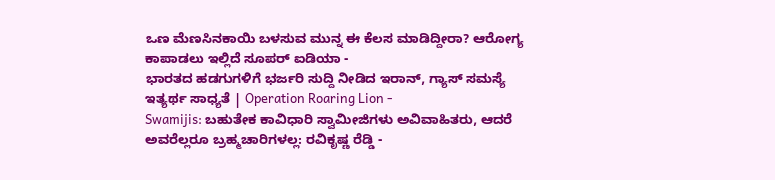ಒಣ ಮೆಣಸಿನಕಾಯಿ ಬಳಸುವ ಮುನ್ನ ಈ ಕೆಲಸ ಮಾಡಿದ್ದೀರಾ? ಆರೋಗ್ಯ ಕಾಪಾಡಲು ಇಲ್ಲಿದೆ ಸೂಪರ್ ಐಡಿಯಾ -
ಭಾರತದ ಹಡಗುಗಳಿಗೆ ಭರ್ಜರಿ ಸುದ್ದಿ ನೀಡಿದ ಇರಾನ್, ಗ್ಯಾಸ್ ಸಮಸ್ಯೆ ಇತ್ಯರ್ಥ ಸಾಧ್ಯತೆ | Operation Roaring Lion -
Swamijis: ಬಹುತೇಕ ಕಾವಿಧಾರಿ ಸ್ವಾಮೀಜಿಗಳು ಅವಿವಾಹಿತರು, ಆದರೆ ಅವರೆಲ್ಲರೂ ಬ್ರಹ್ಮಚಾರಿಗಳಲ್ಲ: ರವಿಕೃಷ್ಣ ರೆಡ್ಡಿ -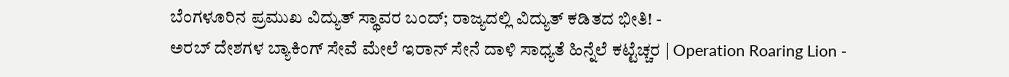ಬೆಂಗಳೂರಿನ ಪ್ರಮುಖ ವಿದ್ಯುತ್ ಸ್ಥಾವರ ಬಂದ್; ರಾಜ್ಯದಲ್ಲಿ ವಿದ್ಯುತ್ ಕಡಿತದ ಭೀತಿ! -
ಅರಬ್ ದೇಶಗಳ ಬ್ಯಾಕಿಂಗ್ ಸೇವೆ ಮೇಲೆ ಇರಾನ್ ಸೇನೆ ದಾಳಿ ಸಾಧ್ಯತೆ ಹಿನ್ನೆಲೆ ಕಟ್ಟೆಚ್ಚರ | Operation Roaring Lion -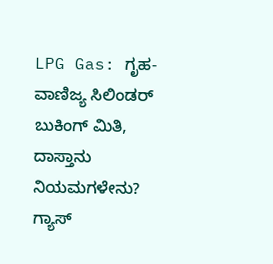LPG Gas: ಗೃಹ-ವಾಣಿಜ್ಯ ಸಿಲಿಂಡರ್ ಬುಕಿಂಗ್ ಮಿತಿ, ದಾಸ್ತಾನು ನಿಯಮಗಳೇನು? ಗ್ಯಾಸ್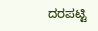ದರಪಟ್ಟಿ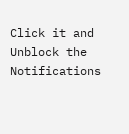Click it and Unblock the Notifications